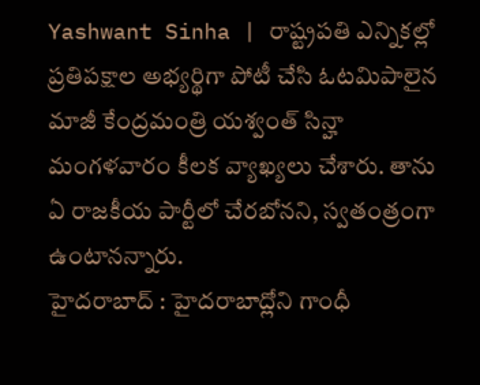Yashwant Sinha | రాష్ట్రపతి ఎన్నికల్లో ప్రతిపక్షాల అభ్యర్థిగా పోటీ చేసి ఓటమిపాలైన మాజీ కేంద్రమంత్రి యశ్వంత్ సిన్హా మంగళవారం కీలక వ్యాఖ్యలు చేశారు. తాను ఏ రాజకీయ పార్టీలో చేరబోనని, స్వతంత్రంగా ఉంటానన్నారు.
హైదరాబాద్ : హైదరాబాద్లోని గాంధీ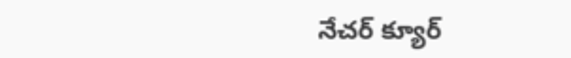నేచర్ క్యూర్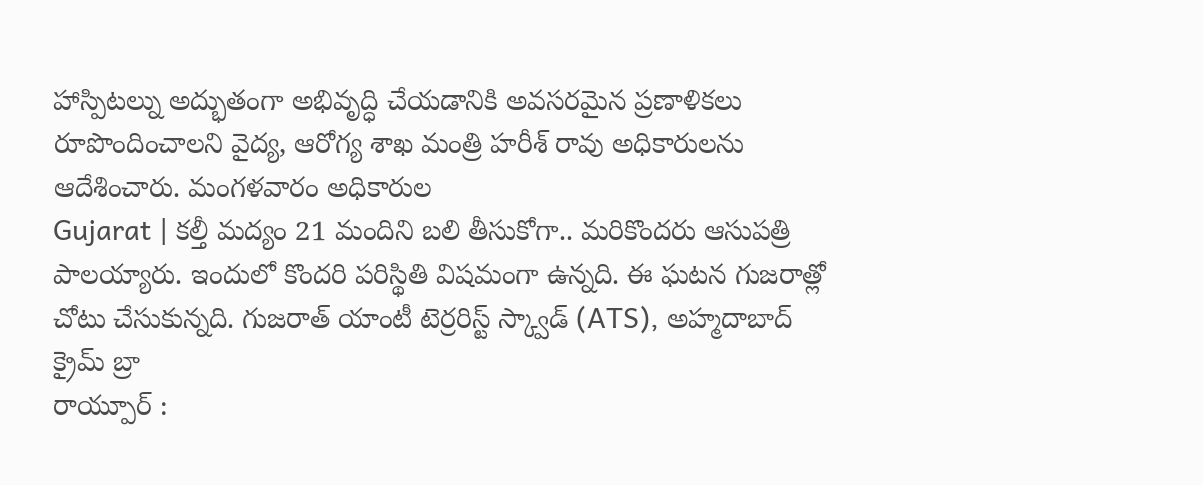హాస్పిటల్ను అద్భుతంగా అభివృద్ధి చేయడానికి అవసరమైన ప్రణాళికలు రూపొందించాలని వైద్య, ఆరోగ్య శాఖ మంత్రి హరీశ్ రావు అధికారులను ఆదేశించారు. మంగళవారం అధికారుల
Gujarat | కల్తీ మద్యం 21 మందిని బలి తీసుకోగా.. మరికొందరు ఆసుపత్రి పాలయ్యారు. ఇందులో కొందరి పరిస్థితి విషమంగా ఉన్నది. ఈ ఘటన గుజరాత్లో చోటు చేసుకున్నది. గుజరాత్ యాంటీ టెర్రరిస్ట్ స్క్వాడ్ (ATS), అహ్మదాబాద్ క్రైమ్ బ్రా
రాయ్పూర్ :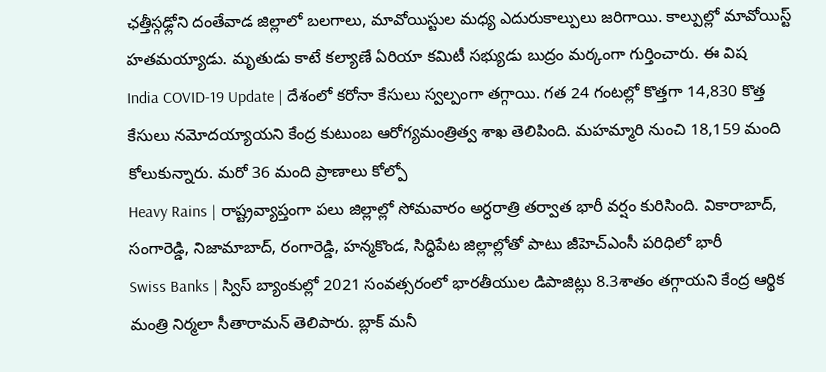ఛత్తీస్గఢ్లోని దంతేవాడ జిల్లాలో బలగాలు, మావోయిస్టుల మధ్య ఎదురుకాల్పులు జరిగాయి. కాల్పుల్లో మావోయిస్ట్ హతమయ్యాడు. మృతుడు కాటే కల్యాణే ఏరియా కమిటీ సభ్యుడు బుద్రం మర్కంగా గుర్తించారు. ఈ విష
India COVID-19 Update | దేశంలో కరోనా కేసులు స్వల్పంగా తగ్గాయి. గత 24 గంటల్లో కొత్తగా 14,830 కొత్త కేసులు నమోదయ్యాయని కేంద్ర కుటుంబ ఆరోగ్యమంత్రిత్వ శాఖ తెలిపింది. మహమ్మారి నుంచి 18,159 మంది కోలుకున్నారు. మరో 36 మంది ప్రాణాలు కోల్పో
Heavy Rains | రాష్ట్రవ్యాప్తంగా పలు జిల్లాల్లో సోమవారం అర్ధరాత్రి తర్వాత భారీ వర్షం కురిసింది. వికారాబాద్, సంగారెడ్డి, నిజామాబాద్, రంగారెడ్డి, హన్మకొండ, సిద్ధిపేట జిల్లాల్లోతో పాటు జీహెచ్ఎంసీ పరిధిలో భారీ
Swiss Banks | స్విస్ బ్యాంకుల్లో 2021 సంవత్సరంలో భారతీయుల డిపాజిట్లు 8.3శాతం తగ్గాయని కేంద్ర ఆర్థిక మంత్రి నిర్మలా సీతారామన్ తెలిపారు. బ్లాక్ మనీ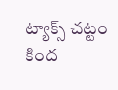ట్యాక్స్ చట్టం కింద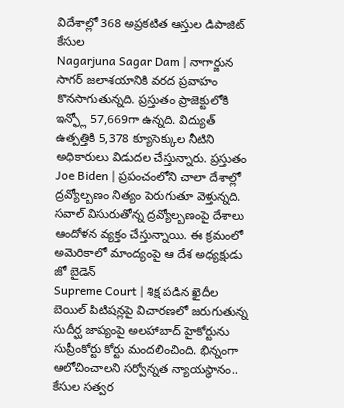విదేశాల్లో 368 అప్రకటిత ఆస్తుల డిపాజిట్ కేసుల
Nagarjuna Sagar Dam | నాగార్జున సాగర్ జలాశయానికి వరద ప్రవాహం కొనసాగుతున్నది. ప్రస్తుతం ప్రాజెక్టులోకి ఇన్ఫ్లో 57,669గా ఉన్నది. విద్యుత్ ఉత్పత్తికి 5,378 క్యూసెక్కుల నీటిని అధికారులు విడుదల చేస్తున్నారు. ప్రస్తుతం
Joe Biden | ప్రపంచంలోని చాలా దేశాల్లో ద్రవ్యోల్బణం నిత్యం పెరుగుతూ వెళ్తున్నది. సవాల్ విసురుతోన్న ద్రవ్యోల్బణంపై దేశాలు ఆందోళన వ్యక్తం చేస్తున్నాయి. ఈ క్రమంలో అమెరికాలో మాంద్యంపై ఆ దేశ అధ్యక్షుడు జో బైడెన్
Supreme Court | శిక్ష పడిన ఖైదీల బెయిల్ పిటిషన్లపై విచారణలో జరుగుతున్న సుదీర్ఘ జాప్యంపై అలహాబాద్ హైకోర్టును సుప్రీంకోర్టు కోర్టు మందలించింది. భిన్నంగా ఆలోచించాలని సర్వోన్నత న్యాయస్థానం.. కేసుల సత్వర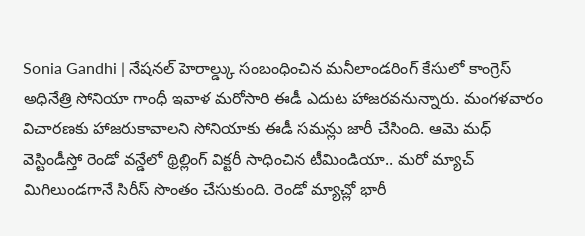Sonia Gandhi | నేషనల్ హెరాల్డ్కు సంబంధించిన మనీలాండరింగ్ కేసులో కాంగ్రెస్ అధినేత్రి సోనియా గాంధీ ఇవాళ మరోసారి ఈడీ ఎదుట హాజరవనున్నారు. మంగళవారం విచారణకు హాజరుకావాలని సోనియాకు ఈడీ సమన్లు జారీ చేసింది. ఆమె మధ్
వెస్టిండీస్తో రెండో వన్డేలో థ్రిల్లింగ్ విక్టరీ సాధించిన టీమిండియా.. మరో మ్యాచ్ మిగిలుండగానే సిరీస్ సొంతం చేసుకుంది. రెండో మ్యాచ్లో భారీ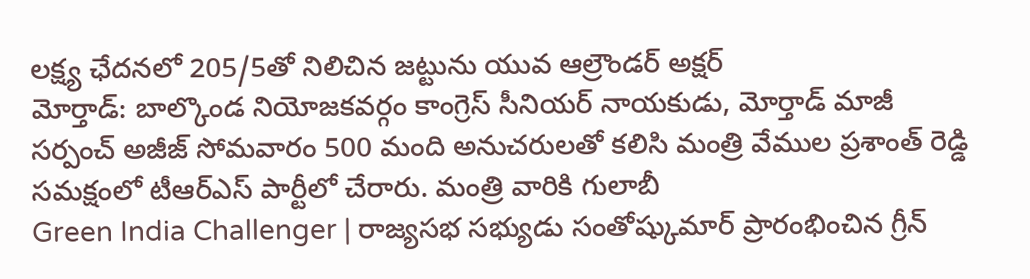లక్ష్య ఛేదనలో 205/5తో నిలిచిన జట్టును యువ ఆల్రౌండర్ అక్షర్
మోర్తాడ్: బాల్కొండ నియోజకవర్గం కాంగ్రెస్ సీనియర్ నాయకుడు, మోర్తాడ్ మాజీ సర్పంచ్ అజీజ్ సోమవారం 500 మంది అనుచరులతో కలిసి మంత్రి వేముల ప్రశాంత్ రెడ్డి సమక్షంలో టీఆర్ఎస్ పార్టీలో చేరారు. మంత్రి వారికి గులాబీ
Green India Challenger | రాజ్యసభ సభ్యుడు సంతోష్కుమార్ ప్రారంభించిన గ్రీన్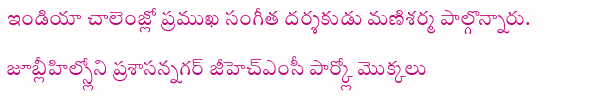ఇండియా చాలెంజ్లో ప్రముఖ సంగీత దర్శకుడు మణిశర్మ పాల్గొన్నారు. జూబ్లీహిల్స్లోని ప్రశాసన్నగర్ జీహెచ్ఎంసీ పార్క్లో మొక్కలు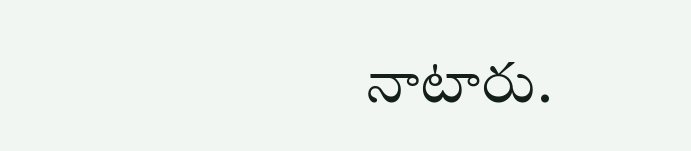నాటారు.